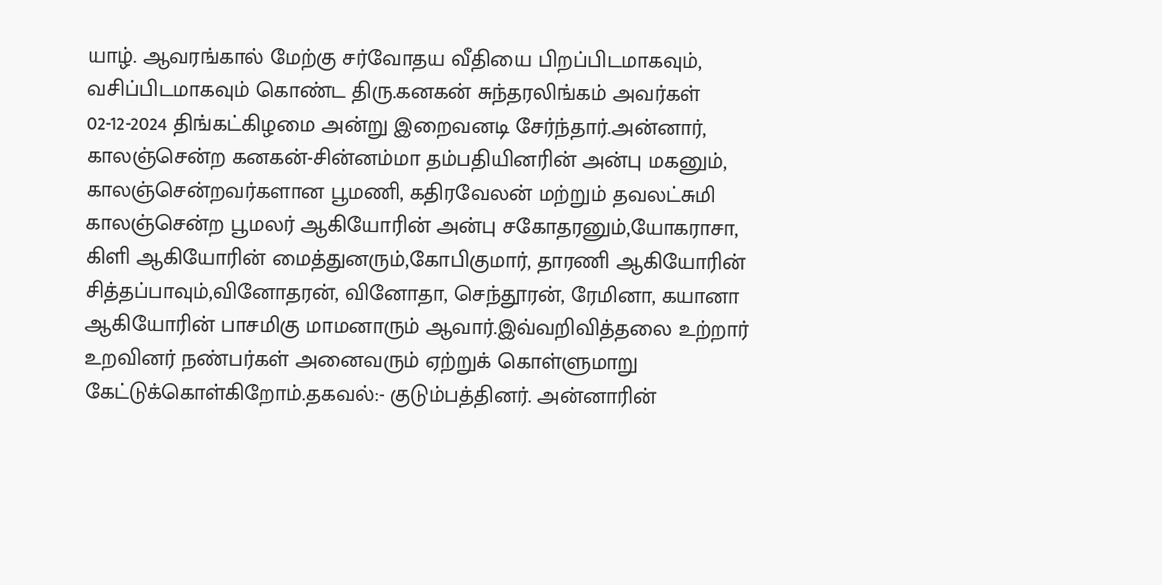யாழ். ஆவரங்கால் மேற்கு சர்வோதய வீதியை பிறப்பிடமாகவும், வசிப்பிடமாகவும் கொண்ட திரு.கனகன் சுந்தரலிங்கம் அவர்கள் 02-12-2024 திங்கட்கிழமை அன்று இறைவனடி சேர்ந்தார்.அன்னார், காலஞ்சென்ற கனகன்-சின்னம்மா தம்பதியினரின் அன்பு மகனும், காலஞ்சென்றவர்களான பூமணி, கதிரவேலன் மற்றும் தவலட்சுமி காலஞ்சென்ற பூமலர் ஆகியோரின் அன்பு சகோதரனும்,யோகராசா, கிளி ஆகியோரின் மைத்துனரும்,கோபிகுமார், தாரணி ஆகியோரின் சித்தப்பாவும்,வினோதரன், வினோதா, செந்தூரன், ரேமினா, கயானா ஆகியோரின் பாசமிகு மாமனாரும் ஆவார்.இவ்வறிவித்தலை உற்றார் உறவினர் நண்பர்கள் அனைவரும் ஏற்றுக் கொள்ளுமாறு கேட்டுக்கொள்கிறோம்.தகவல்:- குடும்பத்தினர். அன்னாரின்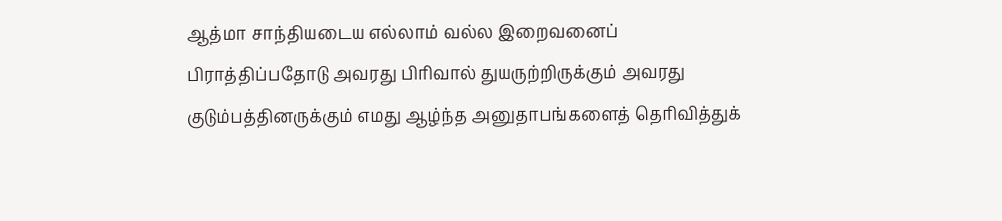ஆத்மா சாந்தியடைய எல்லாம் வல்ல இறைவனைப் பிராத்திப்பதோடு அவரது பிரிவால் துயருற்றிருக்கும் அவரது குடும்பத்தினருக்கும் எமது ஆழ்ந்த அனுதாபங்களைத் தெரிவித்துக்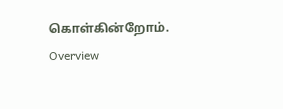கொள்கின்றோம்.
Overview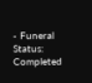- Funeral Status: Completed